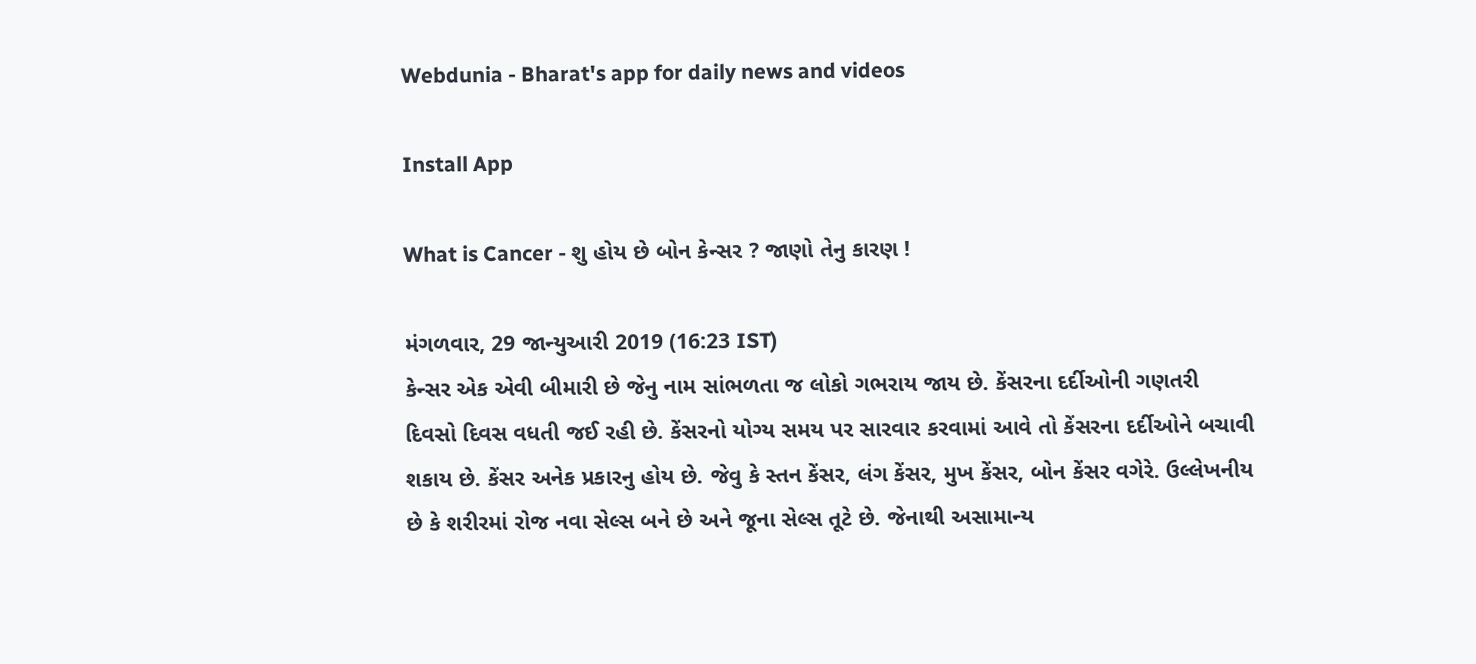Webdunia - Bharat's app for daily news and videos

Install App

What is Cancer - શુ હોય છે બોન કેન્સર ? જાણો તેનુ કારણ !

મંગળવાર, 29 જાન્યુઆરી 2019 (16:23 IST)
કેન્સર એક એવી બીમારી છે જેનુ નામ સાંભળતા જ લોકો ગભરાય જાય છે. કેંસરના દર્દીઓની ગણતરી દિવસો દિવસ વધતી જઈ રહી છે. કેંસરનો યોગ્ય સમય પર સારવાર કરવામાં આવે તો કેંસરના દર્દીઓને બચાવી શકાય છે. કેંસર અનેક પ્રકારનુ હોય છે. જેવુ કે સ્તન કેંસર, લંગ કેંસર, મુખ કેંસર, બોન કેંસર વગેરે. ઉલ્લેખનીય છે કે શરીરમાં રોજ નવા સેલ્સ બને છે અને જૂના સેલ્સ તૂટે છે. જેનાથી અસામાન્ય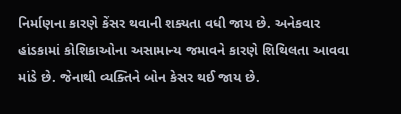નિર્માણના કારણે કેંસર થવાની શક્યતા વધી જાય છે. અનેકવાર હાંડકામાં કોશિકાઓના અસામાન્ય જમાવને કારણે શિથિલતા આવવા માંડે છે. જેનાથી વ્યક્તિને બોન કેસર થઈ જાય છે.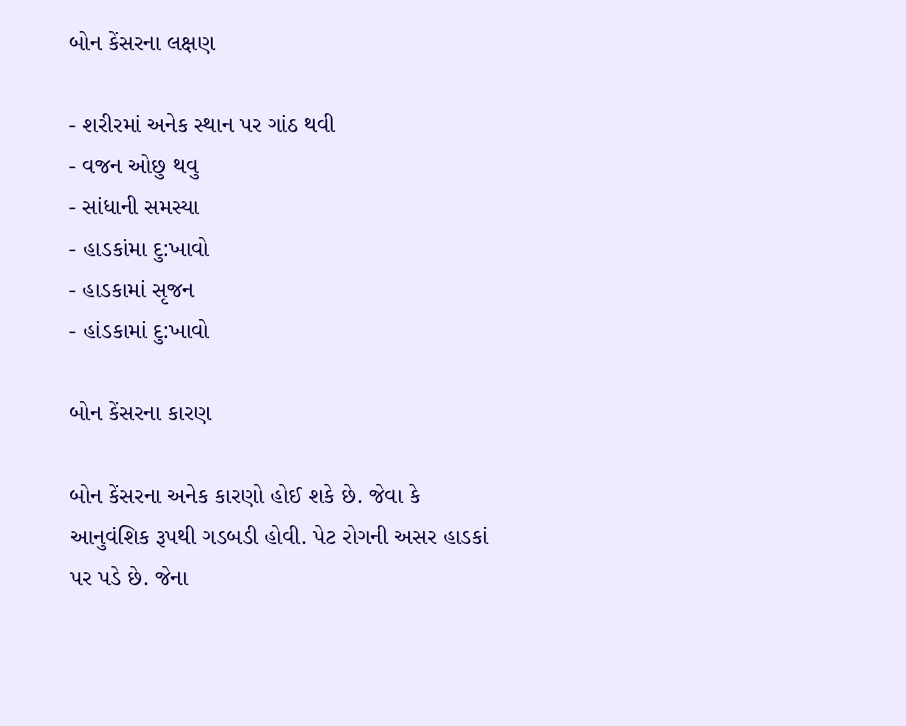બોન કેંસરના લક્ષણ

- શરીરમાં અનેક સ્થાન પર ગાંઠ થવી
- વજન ઓછુ થવુ
- સાંધાની સમસ્યા
- હાડકાંમા દુ:ખાવો
- હાડકામાં સૃજન
- હાંડકામાં દુ:ખાવો

બોન કેંસરના કારણ

બોન કેંસરના અનેક કારણો હોઈ શકે છે. જેવા કે આનુવંશિક રૂપથી ગડબડી હોવી. પેટ રોગની અસર હાડકાં પર પડે છે. જેના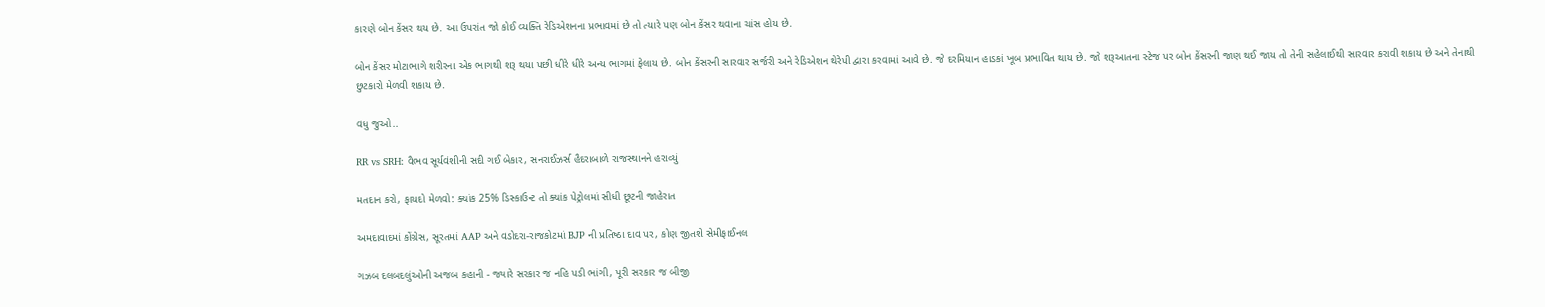કારણે બોન કેંસર થય છે. આ ઉપરાંત જો કોઈ વ્યક્તિ રેડિએશનના પ્રભાવમાં છે તો ત્યારે પણ બોન કેંસર થવાના ચાંસ હોય છે.

બોન કેંસર મોટાભાગે શરીરના એક ભાગથી શરૂ થયા પછી ધીરે ધીરે અન્ય ભાગમાં ફેલાય છે. બોન કેંસરની સારવાર સર્જરી અને રેડિએશન થેરેપી દ્વારા કરવામાં આવે છે. જે દરમિયાન હાડકાં ખૂબ પ્રભાવિત થાય છે. જો શરૂઆતના સ્ટેજ પર બોન કેંસરની જાણ થઈ જાય તો તેની સહેલાઈથી સારવાર કરાવી શકાય છે અને તેનાથી છુટકારો મેળવી શકાય છે.

વધુ જુઓ..

RR vs SRH: વૈભવ સૂર્યવંશીની સદી ગઈ બેકાર, સનરાઈઝર્સ હૈદરાબાળે રાજસ્થાનને હરાવ્યું

મતદાન કરો, ફાયદો મેળવો: ક્યાંક 25% ડિસ્કાઉન્ટ તો ક્યાંક પેટ્રોલમાં સીધી છૂટની જાહેરાત

અમદાવાદમાં કોંગ્રેસ, સૂરતમાં AAP અને વડોદરા-રાજકોટમાં BJP ની પ્રતિષ્ઠા દાવ પર, કોણ જીતશે સેમીફાઈનલ

ગઝબ દલબદલુંઓની અજબ કહાની - જ્યારે સરકાર જ નહિ પડી ભાંગી, પૂરી સરકાર જ બીજી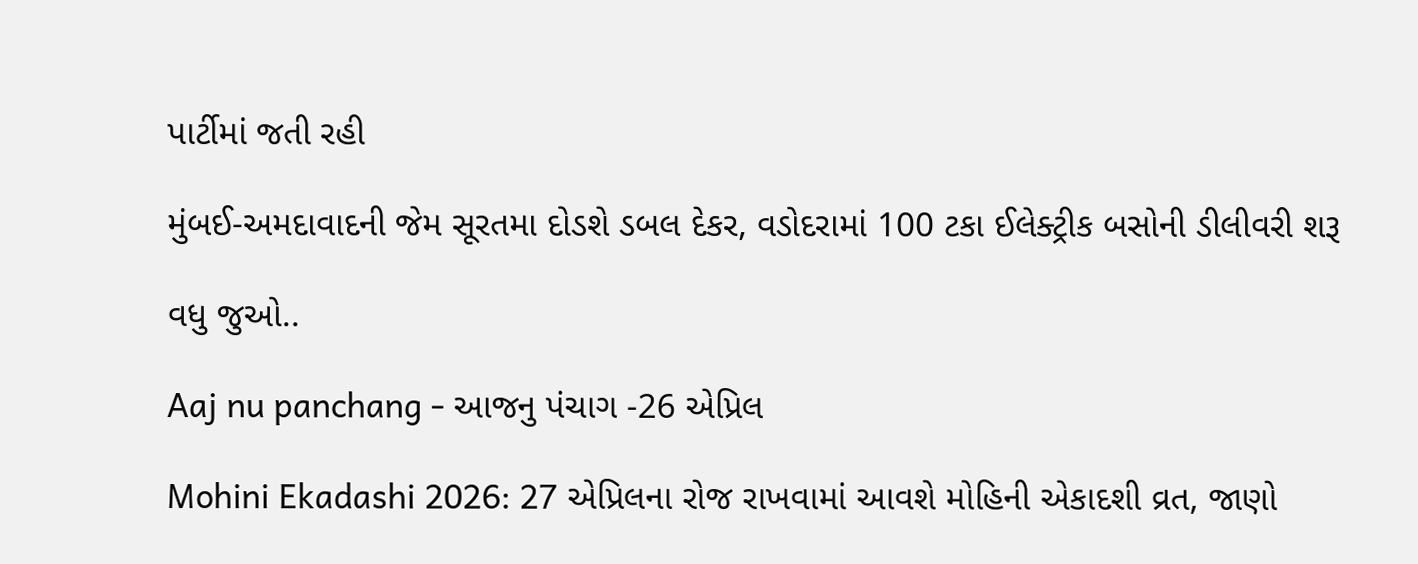પાર્ટીમાં જતી રહી

મુંબઈ-અમદાવાદની જેમ સૂરતમા દોડશે ડબલ દેકર, વડોદરામાં 100 ટકા ઈલેક્ટ્રીક બસોની ડીલીવરી શરૂ

વધુ જુઓ..

Aaj nu panchang - આજનુ પંચાગ -26 એપ્રિલ

Mohini Ekadashi 2026: 27 એપ્રિલના રોજ રાખવામાં આવશે મોહિની એકાદશી વ્રત, જાણો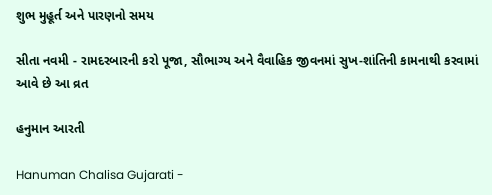શુભ મુહૂર્ત અને પારણનો સમય

સીતા નવમી - રામદરબારની કરો પૂજા, સૌભાગ્ય અને વૈવાહિક જીવનમાં સુખ-શાંતિની કામનાથી કરવામાં આવે છે આ વ્રત

હનુમાન આરતી

Hanuman Chalisa Gujarati -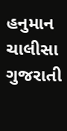હનુમાન ચાલીસા ગુજરાતી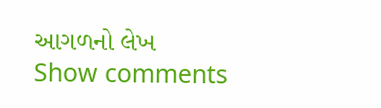આગળનો લેખ
Show comments